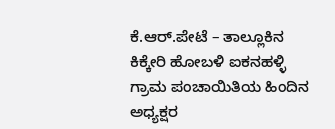ಕೆ.ಆರ್.ಪೇಟೆ – ತಾಲ್ಲೂಕಿನ ಕಿಕ್ಕೇರಿ ಹೋಬಳಿ ಐಕನಹಳ್ಳಿ ಗ್ರಾಮ ಪಂಚಾಯಿತಿಯ ಹಿಂದಿನ ಅಧ್ಯಕ್ಷರ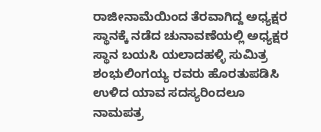ರಾಜೀನಾಮೆಯಿಂದ ತೆರವಾಗಿದ್ದ ಅಧ್ಯಕ್ಷರ ಸ್ಥಾನಕ್ಕೆ ನಡೆದ ಚುನಾವಣೆಯಲ್ಲಿ ಅಧ್ಯಕ್ಷರ ಸ್ಥಾನ ಬಯಸಿ ಯಲಾದಹಳ್ಳಿ ಸುಮಿತ್ರ ಶಂಭುಲಿಂಗಯ್ಯ ರವರು ಹೊರತುಪಡಿಸಿ ಉಳಿದ ಯಾವ ಸದಸ್ಯರಿಂದಲೂ ನಾಮಪತ್ರ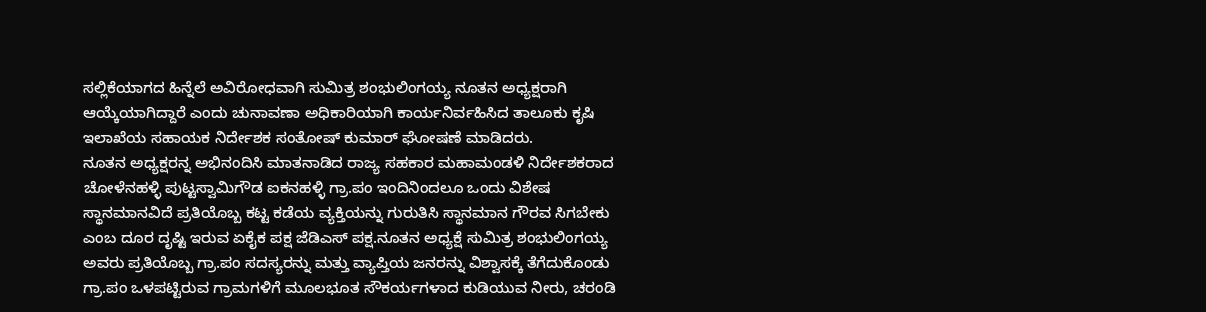ಸಲ್ಲಿಕೆಯಾಗದ ಹಿನ್ನೆಲೆ ಅವಿರೋಧವಾಗಿ ಸುಮಿತ್ರ ಶಂಭುಲಿಂಗಯ್ಯ ನೂತನ ಅಧ್ಯಕ್ಷರಾಗಿ ಆಯ್ಕೆಯಾಗಿದ್ದಾರೆ ಎಂದು ಚುನಾವಣಾ ಅಧಿಕಾರಿಯಾಗಿ ಕಾರ್ಯನಿರ್ವಹಿಸಿದ ತಾಲೂಕು ಕೃಷಿ ಇಲಾಖೆಯ ಸಹಾಯಕ ನಿರ್ದೇಶಕ ಸಂತೋಷ್ ಕುಮಾರ್ ಘೋಷಣೆ ಮಾಡಿದರು.
ನೂತನ ಅಧ್ಯಕ್ಷರನ್ನ ಅಭಿನಂದಿಸಿ ಮಾತನಾಡಿದ ರಾಜ್ಯ ಸಹಕಾರ ಮಹಾಮಂಡಳಿ ನಿರ್ದೇಶಕರಾದ ಚೋಳೆನಹಳ್ಳಿ ಪುಟ್ಟಸ್ವಾಮಿಗೌಡ ಐಕನಹಳ್ಳಿ ಗ್ರಾ.ಪಂ ಇಂದಿನಿಂದಲೂ ಒಂದು ವಿಶೇಷ ಸ್ಥಾನಮಾನವಿದೆ ಪ್ರತಿಯೊಬ್ಬ ಕಟ್ಟ ಕಡೆಯ ವ್ಯಕ್ತಿಯನ್ನು ಗುರುತಿಸಿ ಸ್ಥಾನಮಾನ ಗೌರವ ಸಿಗಬೇಕು ಎಂಬ ದೂರ ದೃಷ್ಟಿ ಇರುವ ಏಕೈಕ ಪಕ್ಷ ಜೆಡಿಎಸ್ ಪಕ್ಷ.ನೂತನ ಅಧ್ಯಕ್ಷೆ ಸುಮಿತ್ರ ಶಂಭುಲಿಂಗಯ್ಯ ಅವರು ಪ್ರತಿಯೊಬ್ಬ ಗ್ರಾ.ಪಂ ಸದಸ್ಯರನ್ನು ಮತ್ತು ವ್ಯಾಪ್ತಿಯ ಜನರನ್ನು ವಿಶ್ವಾಸಕ್ಕೆ ತೆಗೆದುಕೊಂಡು ಗ್ರಾ.ಪಂ ಒಳಪಟ್ಟಿರುವ ಗ್ರಾಮಗಳಿಗೆ ಮೂಲಭೂತ ಸೌಕರ್ಯಗಳಾದ ಕುಡಿಯುವ ನೀರು, ಚರಂಡಿ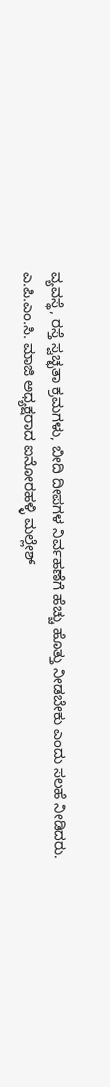ವ್ಯವಸ್ಥೆ, ರಸ್ತೆ ಸ್ವಚ್ಛತಾ ಕ್ರಮಗಳು, ಬೀದಿ ದೀಪಗಳ ನಿರ್ವಹಣೆಗೆ ಹೆಚ್ಚು ಹೊತ್ತು ನೀಡಬೇಕು ಎಂದು ಸಲಹೆ ನೀಡಿದರು.
ಎ.ಪಿ.ಎಂ.ಸಿ. ಮಾಜಿ ಅಧ್ಯಕ್ಷರಾದ ಐನೋರಹಳ್ಳಿ ಮಲ್ಲೇಶ್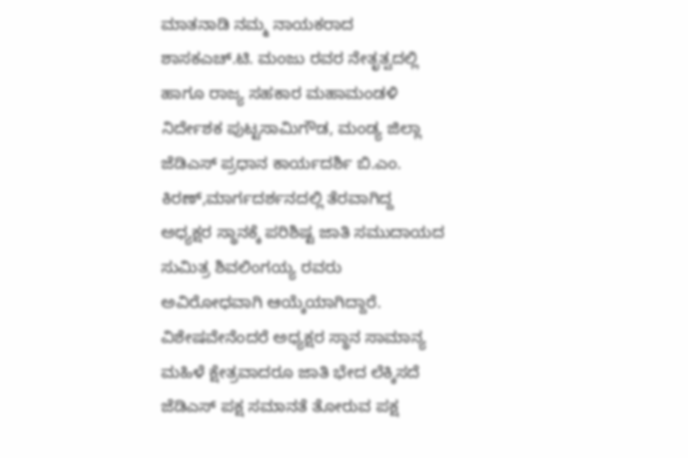ಮಾತನಾಡಿ ನಮ್ಮ ನಾಯಕರಾದ ಶಾಸಕಎಚ್.ಟಿ. ಮಂಜು ರವರ ನೇತೃತ್ವದಲ್ಲಿ ಹಾಗೂ ರಾಜ್ಯ ಸಹಕಾರ ಮಹಾಮಂಡಳಿ ನಿರ್ದೇಶಕ ಪುಟ್ಟಸಾಮಿಗೌಡ, ಮಂಡ್ಯ ಜಿಲ್ಲಾ ಜೆಡಿಎಸ್ ಪ್ರಧಾನ ಕಾರ್ಯದರ್ಶಿ ಬಿ.ಎಂ. ಕಿರಣ್,ಮಾರ್ಗದರ್ಶನದಲ್ಲಿ ತೆರವಾಗಿದ್ದ ಅಧ್ಯಕ್ಷರ ಸ್ಥಾನಕ್ಕೆ ಪರಿಶಿಷ್ಟ ಜಾತಿ ಸಮುದಾಯದ ಸುಮಿತ್ರ ಶಿವಲಿಂಗಯ್ಯ ರವರು ಅವಿರೋಧವಾಗಿ ಆಯ್ಕೆಯಾಗಿದ್ದಾರೆ. ವಿಶೇಷವೇನೆಂದರೆ ಅಧ್ಯಕ್ಷರ ಸ್ಥಾನ ಸಾಮಾನ್ಯ ಮಹಿಳೆ ಕ್ಷೇತ್ರವಾದರೂ ಜಾತಿ ಭೇದ ಲೆಕ್ಕಿಸದೆ ಜೆಡಿಎಸ್ ಪಕ್ಷ ಸಮಾನತೆ ತೋರುವ ಪಕ್ಷ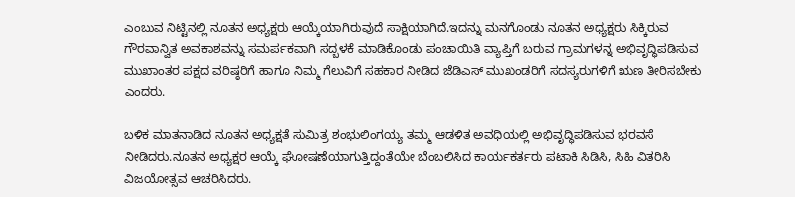ಎಂಬುವ ನಿಟ್ಟಿನಲ್ಲಿ ನೂತನ ಅಧ್ಯಕ್ಷರು ಆಯ್ಕೆಯಾಗಿರುವುದೆ ಸಾಕ್ಷಿಯಾಗಿದೆ.ಇದನ್ನು ಮನಗೊಂಡು ನೂತನ ಅಧ್ಯಕ್ಷರು ಸಿಕ್ಕಿರುವ ಗೌರವಾನ್ವಿತ ಅವಕಾಶವನ್ನು ಸಮರ್ಪಕವಾಗಿ ಸದ್ಬಳಕೆ ಮಾಡಿಕೊಂಡು ಪಂಚಾಯಿತಿ ವ್ಯಾಪ್ತಿಗೆ ಬರುವ ಗ್ರಾಮಗಳನ್ನ ಅಭಿವೃದ್ಧಿಪಡಿಸುವ ಮುಖಾಂತರ ಪಕ್ಷದ ವರಿಷ್ಠರಿಗೆ ಹಾಗೂ ನಿಮ್ಮ ಗೆಲುವಿಗೆ ಸಹಕಾರ ನೀಡಿದ ಜೆಡಿಎಸ್ ಮುಖಂಡರಿಗೆ ಸದಸ್ಯರುಗಳಿಗೆ ಋಣ ತೀರಿಸಬೇಕು ಎಂದರು.

ಬಳಿಕ ಮಾತನಾಡಿದ ನೂತನ ಅಧ್ಯಕ್ಷತೆ ಸುಮಿತ್ರ ಶಂಭುಲಿಂಗಯ್ಯ ತಮ್ಮ ಆಡಳಿತ ಅವಧಿಯಲ್ಲಿ ಅಭಿವೃದ್ಧಿಪಡಿಸುವ ಭರವಸೆ ನೀಡಿದರು.ನೂತನ ಅಧ್ಯಕ್ಷರ ಆಯ್ಕೆ ಘೋಷಣೆಯಾಗುತ್ತಿದ್ದಂತೆಯೇ ಬೆಂಬಲಿಸಿದ ಕಾರ್ಯಕರ್ತರು ಪಟಾಕಿ ಸಿಡಿಸಿ, ಸಿಹಿ ವಿತರಿಸಿ ವಿಜಯೋತ್ಸವ ಆಚರಿಸಿದರು.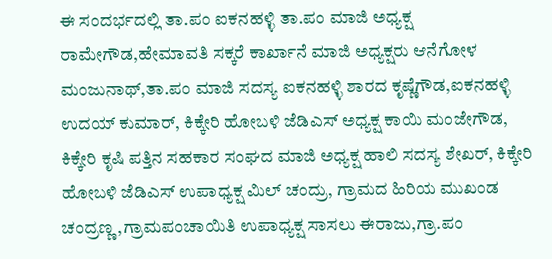ಈ ಸಂದರ್ಭದಲ್ಲಿ ತಾ.ಪಂ ಐಕನಹಳ್ಳಿ ತಾ.ಪಂ ಮಾಜಿ ಅಧ್ಯಕ್ಷ ರಾಮೇಗೌಡ,ಹೇಮಾವತಿ ಸಕ್ಕರೆ ಕಾರ್ಖಾನೆ ಮಾಜಿ ಅಧ್ಯಕ್ಷರು ಆನೆಗೋಳ ಮಂಜುನಾಥ್,ತಾ.ಪಂ ಮಾಜಿ ಸದಸ್ಯ ಐಕನಹಳ್ಳಿ ಶಾರದ ಕೃಷ್ಣೆಗೌಡ,ಐಕನಹಳ್ಳಿ ಉದಯ್ ಕುಮಾರ್, ಕಿಕ್ಕೇರಿ ಹೋಬಳಿ ಜೆಡಿಎಸ್ ಅಧ್ಯಕ್ಷ ಕಾಯಿ ಮಂಜೇಗೌಡ, ಕಿಕ್ಕೇರಿ ಕೃಷಿ ಪತ್ತಿನ ಸಹಕಾರ ಸಂಘದ ಮಾಜಿ ಅಧ್ಯಕ್ಷ ಹಾಲಿ ಸದಸ್ಯ ಶೇಖರ್, ಕಿಕ್ಕೇರಿ ಹೋಬಳಿ ಜೆಡಿಎಸ್ ಉಪಾಧ್ಯಕ್ಷ ಮಿಲ್ ಚಂದ್ರು, ಗ್ರಾಮದ ಹಿರಿಯ ಮುಖಂಡ ಚಂದ್ರಣ್ಣ,ಗ್ರಾಮಪಂಚಾಯಿತಿ ಉಪಾಧ್ಯಕ್ಷ ಸಾಸಲು ಈರಾಜು,ಗ್ರಾ.ಪಂ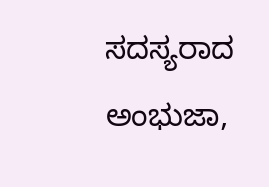ಸದಸ್ಯರಾದ ಅಂಭುಜಾ,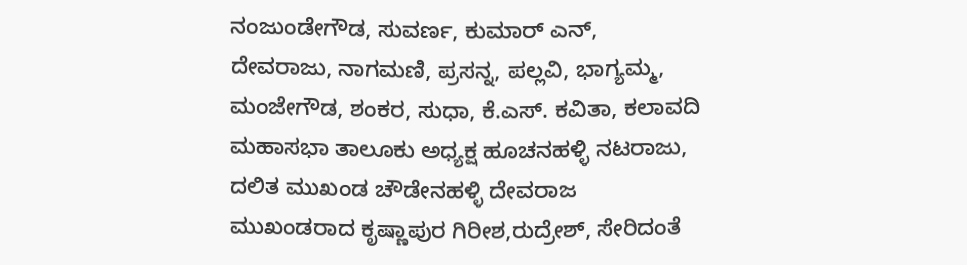ನಂಜುಂಡೇಗೌಡ, ಸುವರ್ಣ, ಕುಮಾರ್ ಎನ್, ದೇವರಾಜು, ನಾಗಮಣಿ, ಪ್ರಸನ್ನ, ಪಲ್ಲವಿ, ಭಾಗ್ಯಮ್ಮ, ಮಂಜೇಗೌಡ, ಶಂಕರ, ಸುಧಾ, ಕೆ.ಎಸ್. ಕವಿತಾ, ಕಲಾವದಿ ಮಹಾಸಭಾ ತಾಲೂಕು ಅಧ್ಯಕ್ಷ ಹೂಚನಹಳ್ಳಿ ನಟರಾಜು, ದಲಿತ ಮುಖಂಡ ಚೌಡೇನಹಳ್ಳಿ ದೇವರಾಜ ಮುಖಂಡರಾದ ಕೃಷ್ಣಾಪುರ ಗಿರೀಶ,ರುದ್ರೇಶ್, ಸೇರಿದಂತೆ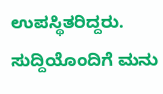ಉಪಸ್ಥಿತರಿದ್ದರು.
ಸುದ್ದಿಯೊಂದಿಗೆ ಮನು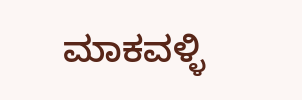ಮಾಕವಳ್ಳಿ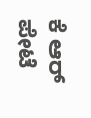ಕೆ ಆರ್ ಪೇಟೆ